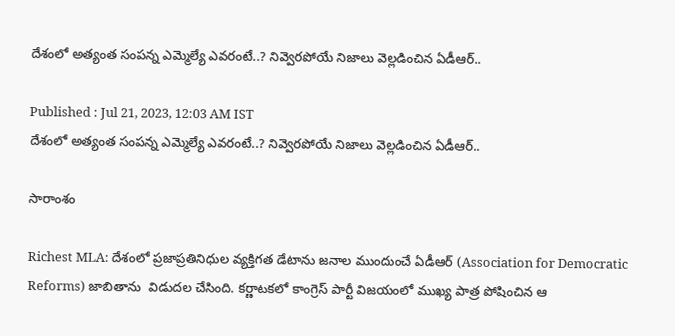దేశంలో అత్యంత సంపన్న ఎమ్మెల్యే ఎవరంటే..? నివ్వెరపోయే నిజాలు వెల్లడించిన ఏడీఆర్..

Published : Jul 21, 2023, 12:03 AM IST
దేశంలో అత్యంత సంపన్న ఎమ్మెల్యే ఎవరంటే..? నివ్వెరపోయే నిజాలు వెల్లడించిన ఏడీఆర్..

సారాంశం

Richest MLA: దేశంలో ప్రజాప్రతినిధుల వ్యక్తిగత డేటాను జనాల ముందుంచే ఏడీఆర్ (Association for Democratic Reforms) జాబితాను  విడుదల చేసింది. కర్ణాటకలో కాంగ్రెస్ పార్టీ విజయంలో ముఖ్య పాత్ర పోషించిన ఆ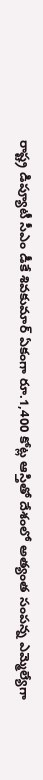రాష్ట్ర డిప్యూటీ సీఎం డీకే శివకుమార్ ఏకంగా రూ.1,400 కోట్ల ఆస్తితో దేశంలో అత్యంత సంపన్న ఎమ్మెల్యేగా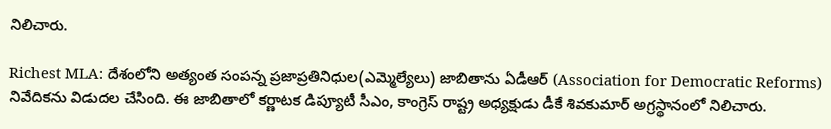నిలిచారు.

Richest MLA: దేశంలోని అత్యంత సంపన్న ప్రజాప్రతినిధుల(ఎమ్మెల్యేలు) జాబితాను ఏడీఆర్ (Association for Democratic Reforms) నివేదికను విడుదల చేసింది. ఈ జాబితాలో కర్ణాటక డిప్యూటీ సీఎం, కాంగ్రెస్ రాష్ట్ర అధ్యక్షుడు డీకే శివకుమార్ అగ్రస్థానంలో నిలిచారు.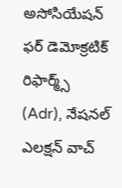అసోసియేషన్ ఫర్ డెమోక్రటిక్ రిఫార్మ్స్ (Adr), నేషనల్ ఎలక్షన్ వాచ్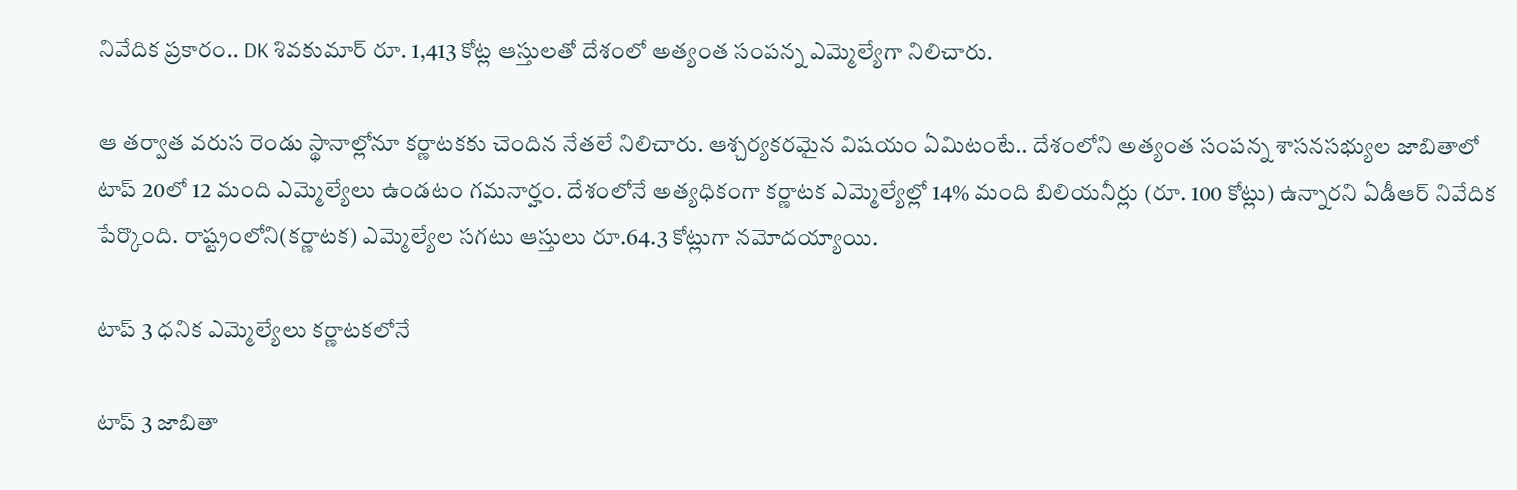నివేదిక ప్రకారం.. DK శివకుమార్ రూ. 1,413 కోట్ల ఆస్తులతో దేశంలో అత్యంత సంపన్న ఎమ్మెల్యేగా నిలిచారు.

ఆ తర్వాత వరుస రెండు స్థానాల్లోనూ కర్ణాటకకు చెందిన నేతలే నిలిచారు. ఆశ్చర్యకరమైన విషయం ఏమిటంటే.. దేశంలోని అత్యంత సంపన్న శాసనసభ్యుల జాబితాలో టాప్ 20లో 12 మంది ఎమ్మెల్యేలు ఉండటం గమనార్హం. దేశంలోనే అత్యధికంగా కర్ణాటక ఎమ్మెల్యేల్లో 14% మంది బిలియనీర్లు (రూ. 100 కోట్లు) ఉన్నారని ఏడీఆర్ నివేదిక పేర్కొంది. రాష్ట్రంలోని(కర్ణాటక) ఎమ్మెల్యేల సగటు ఆస్తులు రూ.64.3 కోట్లుగా నమోదయ్యాయి.

టాప్ 3 ధనిక ఎమ్మెల్యేలు కర్ణాటకలోనే

టాప్ 3 జాబితా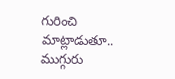గురించి మాట్లాడుతూ.. ముగ్గురు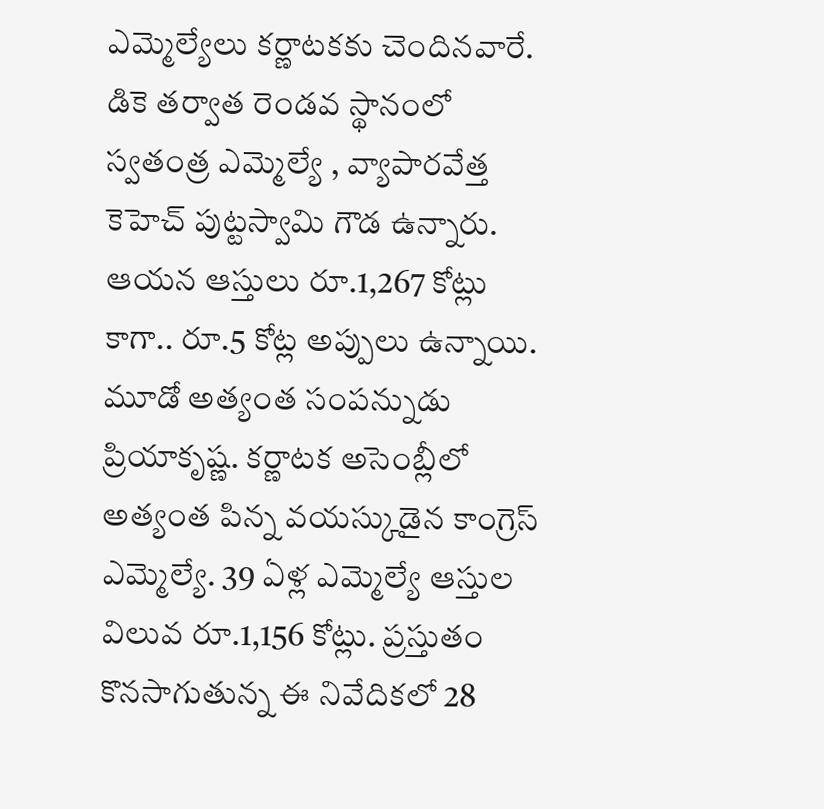ఎమ్మెల్యేలు కర్ణాటకకు చెందినవారే. డికె తర్వాత రెండవ స్థానంలో స్వతంత్ర ఎమ్మెల్యే , వ్యాపారవేత్త కెహెచ్ పుట్టస్వామి గౌడ ఉన్నారు. ఆయన ఆస్తులు రూ.1,267 కోట్లు కాగా.. రూ.5 కోట్ల అప్పులు ఉన్నాయి. మూడో అత్యంత సంపన్నుడు ప్రియాకృష్ణ. కర్ణాటక అసెంబ్లీలో అత్యంత పిన్న వయస్కుడైన కాంగ్రెస్ ఎమ్మెల్యే. 39 ఏళ్ల ఎమ్మెల్యే ఆస్తుల విలువ రూ.1,156 కోట్లు. ప్రస్తుతం కొనసాగుతున్న ఈ నివేదికలో 28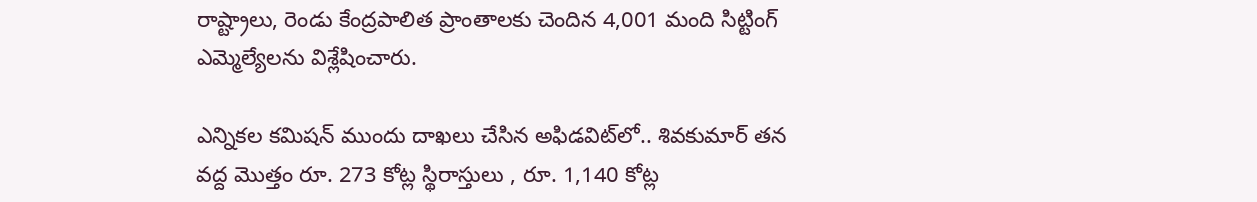రాష్ట్రాలు, రెండు కేంద్రపాలిత ప్రాంతాలకు చెందిన 4,001 మంది సిట్టింగ్ ఎమ్మెల్యేలను విశ్లేషించారు.

ఎన్నికల కమిషన్ ముందు దాఖలు చేసిన అఫిడవిట్‌లో.. శివకుమార్ తన వద్ద మొత్తం రూ. 273 కోట్ల స్థిరాస్తులు , రూ. 1,140 కోట్ల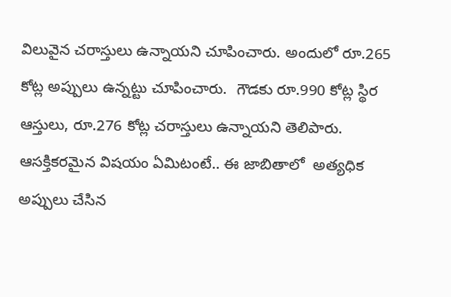విలువైన చరాస్తులు ఉన్నాయని చూపించారు. అందులో రూ.265 కోట్ల అప్పులు ఉన్నట్టు చూపించారు.  గౌడకు రూ.990 కోట్ల స్థిర ఆస్తులు, రూ.276 కోట్ల చరాస్తులు ఉన్నాయని తెలిపారు. ఆసక్తికరమైన విషయం ఏమిటంటే.. ఈ జాబితాలో  అత్యధిక అప్పులు చేసిన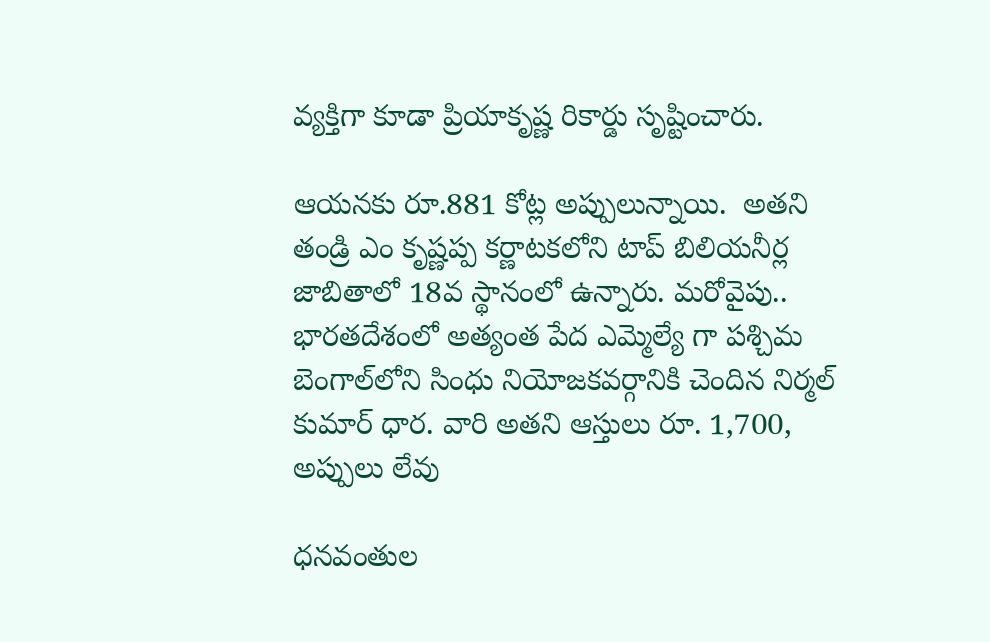వ్యక్తిగా కూడా ప్రియాకృష్ణ రికార్డు సృష్టించారు.

ఆయనకు రూ.881 కోట్ల అప్పులున్నాయి.  అతని తండ్రి ఎం కృష్ణప్ప కర్ణాటకలోని టాప్ బిలియనీర్ల జాబితాలో 18వ స్థానంలో ఉన్నారు. మరోవైపు.. భారతదేశంలో అత్యంత పేద ఎమ్మెల్యే గా పశ్చిమ బెంగాల్‌లోని సింధు నియోజకవర్గానికి చెందిన నిర్మల్ కుమార్ ధార. వారి అతని ఆస్తులు రూ. 1,700, అప్పులు లేవు

ధనవంతుల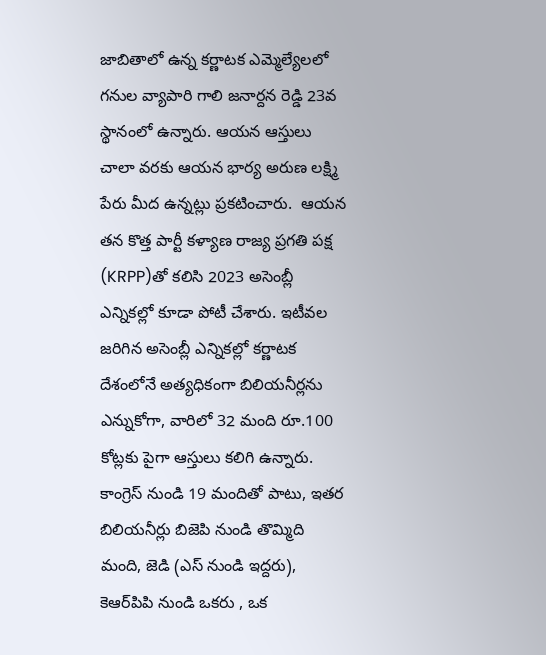జాబితాలో ఉన్న కర్ణాటక ఎమ్మెల్యేలలో గనుల వ్యాపారి గాలి జనార్దన రెడ్డి 23వ స్థానంలో ఉన్నారు. ఆయన ఆస్తులు చాలా వరకు ఆయన భార్య అరుణ లక్ష్మి పేరు మీద ఉన్నట్లు ప్రకటించారు.  ఆయన తన కొత్త పార్టీ కళ్యాణ రాజ్య ప్రగతి పక్ష (KRPP)తో కలిసి 2023 అసెంబ్లీ ఎన్నికల్లో కూడా పోటీ చేశారు. ఇటీవల జరిగిన అసెంబ్లీ ఎన్నికల్లో కర్ణాటక దేశంలోనే అత్యధికంగా బిలియనీర్లను ఎన్నుకోగా, వారిలో 32 మంది రూ.100 కోట్లకు పైగా ఆస్తులు కలిగి ఉన్నారు. కాంగ్రెస్ నుండి 19 మందితో పాటు, ఇతర బిలియనీర్లు బిజెపి నుండి తొమ్మిది మంది, జెడి (ఎస్ నుండి ఇద్దరు), కెఆర్‌పిపి నుండి ఒకరు , ఒక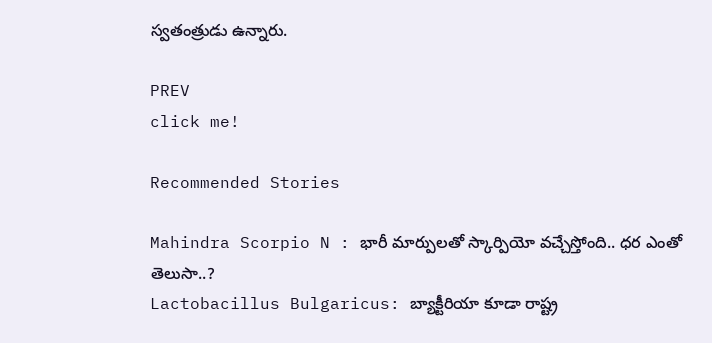స్వతంత్రుడు ఉన్నారు.

PREV
click me!

Recommended Stories

Mahindra Scorpio N : భారీ మార్పులతో స్కార్పియో వచ్చేస్తోంది.. ధర ఎంతో తెలుసా..?
Lactobacillus Bulgaricus: బ్యాక్టీరియా కూడా రాష్ట్ర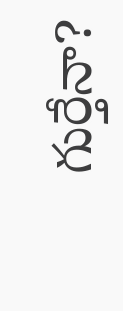గుర్తేనా?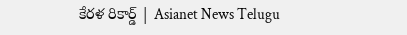కేరళ రికార్డ్ | Asianet News Telugu